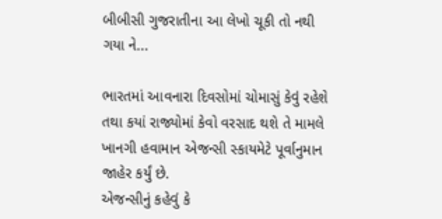બીબીસી ગુજરાતીના આ લેખો ચૂકી તો નથી ગયા ને...

ભારતમાં આવનારા દિવસોમાં ચોમાસું કેવું રહેશે તથા કયાં રાજ્યોમાં કેવો વરસાદ થશે તે મામલે ખાનગી હવામાન એજન્સી સ્કાયમેટે પૂર્વાનુમાન જાહેર કર્યું છે.
એજન્સીનું કહેવું કે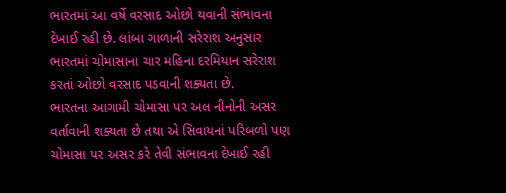ભારતમાં આ વર્ષે વરસાદ ઓછો થવાની સંભાવના દેખાઈ રહી છે. લાંબા ગાળાની સરેરાશ અનુસાર ભારતમાં ચોમાસાના ચાર મહિના દરમિયાન સરેરાશ કરતાં ઓછો વરસાદ પડવાની શક્યતા છે.
ભારતના આગામી ચોમાસા પર અલ નીનોની અસર વર્તાવાની શક્યતા છે તથા એ સિવાયનાં પરિબળો પણ ચોમાસા પર અસર કરે તેવી સંભાવના દેખાઈ રહી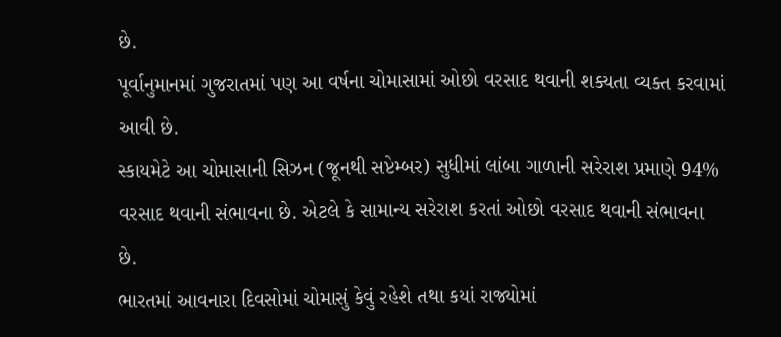છે.
પૂર્વાનુમાનમાં ગુજરાતમાં પણ આ વર્ષના ચોમાસામાં ઓછો વરસાદ થવાની શક્યતા વ્યક્ત કરવામાં આવી છે.
સ્કાયમેટે આ ચોમાસાની સિઝન (જૂનથી સપ્ટેમ્બર) સુધીમાં લાંબા ગાળાની સરેરાશ પ્રમાણે 94% વરસાદ થવાની સંભાવના છે. એટલે કે સામાન્ય સરેરાશ કરતાં ઓછો વરસાદ થવાની સંભાવના છે.
ભારતમાં આવનારા દિવસોમાં ચોમાસું કેવું રહેશે તથા કયાં રાજ્યોમાં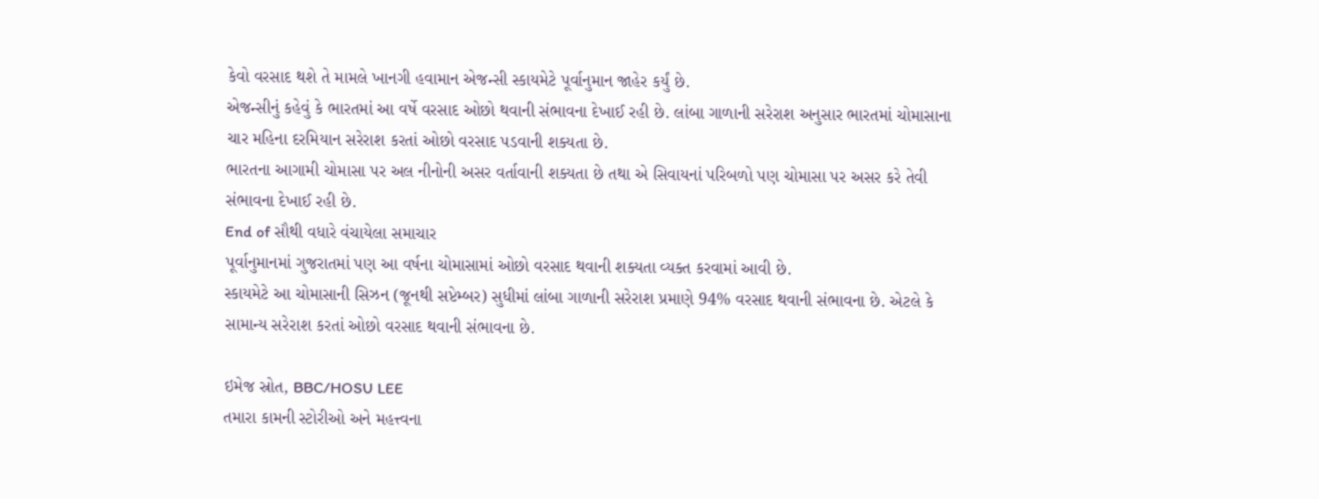કેવો વરસાદ થશે તે મામલે ખાનગી હવામાન એજન્સી સ્કાયમેટે પૂર્વાનુમાન જાહેર કર્યું છે.
એજન્સીનું કહેવું કે ભારતમાં આ વર્ષે વરસાદ ઓછો થવાની સંભાવના દેખાઈ રહી છે. લાંબા ગાળાની સરેરાશ અનુસાર ભારતમાં ચોમાસાના ચાર મહિના દરમિયાન સરેરાશ કરતાં ઓછો વરસાદ પડવાની શક્યતા છે.
ભારતના આગામી ચોમાસા પર અલ નીનોની અસર વર્તાવાની શક્યતા છે તથા એ સિવાયનાં પરિબળો પણ ચોમાસા પર અસર કરે તેવી સંભાવના દેખાઈ રહી છે.
End of સૌથી વધારે વંચાયેલા સમાચાર
પૂર્વાનુમાનમાં ગુજરાતમાં પણ આ વર્ષના ચોમાસામાં ઓછો વરસાદ થવાની શક્યતા વ્યક્ત કરવામાં આવી છે.
સ્કાયમેટે આ ચોમાસાની સિઝન (જૂનથી સપ્ટેમ્બર) સુધીમાં લાંબા ગાળાની સરેરાશ પ્રમાણે 94% વરસાદ થવાની સંભાવના છે. એટલે કે સામાન્ય સરેરાશ કરતાં ઓછો વરસાદ થવાની સંભાવના છે.

ઇમેજ સ્રોત, BBC/HOSU LEE
તમારા કામની સ્ટોરીઓ અને મહત્ત્વના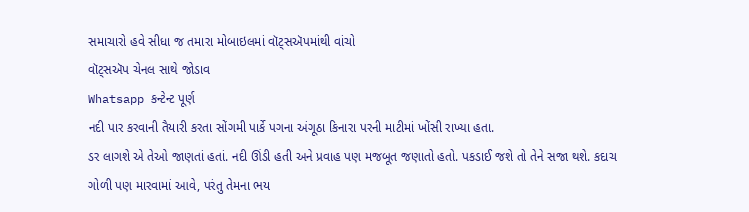સમાચારો હવે સીધા જ તમારા મોબાઇલમાં વૉટ્સઍપમાંથી વાંચો
વૉટ્સઍપ ચેનલ સાથે જોડાવ
Whatsapp કન્ટેન્ટ પૂર્ણ
નદી પાર કરવાની તૈયારી કરતા સોંગમી પાર્કે પગના અંગૂઠા કિનારા પરની માટીમાં ખોંસી રાખ્યા હતા.
ડર લાગશે એ તેઓ જાણતાં હતાં. નદી ઊંડી હતી અને પ્રવાહ પણ મજબૂત જણાતો હતો. પકડાઈ જશે તો તેને સજા થશે. કદાચ ગોળી પણ મારવામાં આવે, પરંતુ તેમના ભય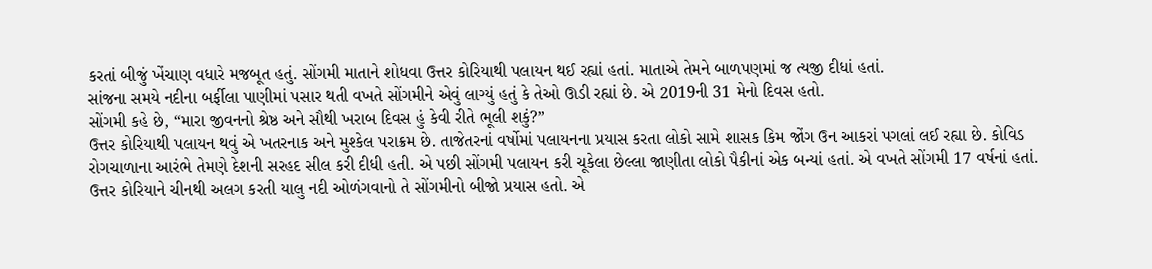કરતાં બીજું ખેંચાણ વધારે મજબૂત હતું. સોંગમી માતાને શોધવા ઉત્તર કોરિયાથી પલાયન થઈ રહ્યાં હતાં. માતાએ તેમને બાળપણમાં જ ત્યજી દીધાં હતાં.
સાંજના સમયે નદીના બર્ફીલા પાણીમાં પસાર થતી વખતે સોંગમીને એવું લાગ્યું હતું કે તેઓ ઊડી રહ્યાં છે. એ 2019ની 31 મેનો દિવસ હતો.
સોંગમી કહે છે, “મારા જીવનનો શ્રેષ્ઠ અને સૌથી ખરાબ દિવસ હું કેવી રીતે ભૂલી શકું?”
ઉત્તર કોરિયાથી પલાયન થવું એ ખતરનાક અને મુશ્કેલ પરાક્રમ છે. તાજેતરનાં વર્ષોમાં પલાયનના પ્રયાસ કરતા લોકો સામે શાસક કિમ જોંગ ઉન આકરાં પગલાં લઈ રહ્યા છે. કોવિડ રોગચાળાના આરંભે તેમણે દેશની સરહદ સીલ કરી દીધી હતી. એ પછી સોંગમી પલાયન કરી ચૂકેલા છેલ્લા જાણીતા લોકો પૈકીનાં એક બન્યાં હતાં. એ વખતે સોંગમી 17 વર્ષનાં હતાં.
ઉત્તર કોરિયાને ચીનથી અલગ કરતી યાલુ નદી ઓળંગવાનો તે સોંગમીનો બીજો પ્રયાસ હતો. એ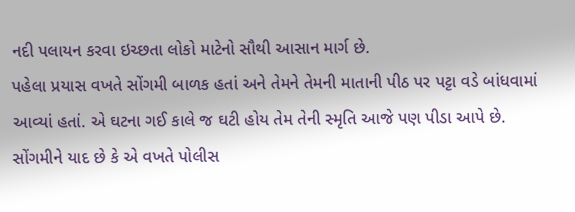નદી પલાયન કરવા ઇચ્છતા લોકો માટેનો સૌથી આસાન માર્ગ છે.
પહેલા પ્રયાસ વખતે સોંગમી બાળક હતાં અને તેમને તેમની માતાની પીઠ પર પટ્ટા વડે બાંધવામાં આવ્યાં હતાં. એ ઘટના ગઈ કાલે જ ઘટી હોય તેમ તેની સ્મૃતિ આજે પણ પીડા આપે છે.
સોંગમીને યાદ છે કે એ વખતે પોલીસ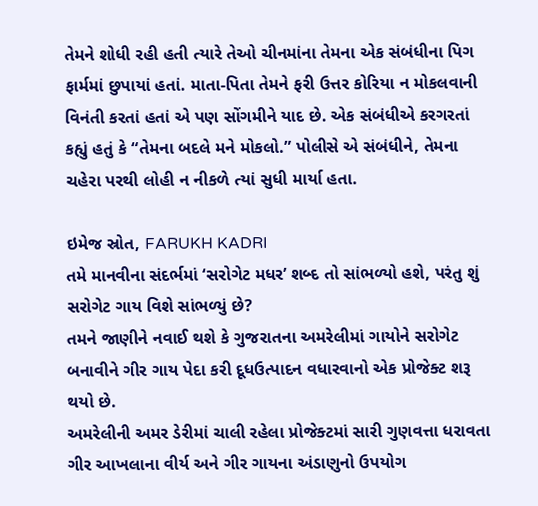તેમને શોધી રહી હતી ત્યારે તેઓ ચીનમાંના તેમના એક સંબંધીના પિગ ફાર્મમાં છુપાયાં હતાં. માતા-પિતા તેમને ફરી ઉત્તર કોરિયા ન મોકલવાની વિનંતી કરતાં હતાં એ પણ સોંગમીને યાદ છે. એક સંબંધીએ કરગરતાં કહ્યું હતું કે “તેમના બદલે મને મોકલો.” પોલીસે એ સંબંધીને, તેમના ચહેરા પરથી લોહી ન નીકળે ત્યાં સુધી માર્યા હતા.

ઇમેજ સ્રોત, FARUKH KADRI
તમે માનવીના સંદર્ભમાં ‘સરોગેટ મધર’ શબ્દ તો સાંભળ્યો હશે, પરંતુ શું સરોગેટ ગાય વિશે સાંભળ્યું છે?
તમને જાણીને નવાઈ થશે કે ગુજરાતના અમરેલીમાં ગાયોને સરોગેટ બનાવીને ગીર ગાય પેદા કરી દૂધઉત્પાદન વધારવાનો એક પ્રોજેક્ટ શરૂ થયો છે.
અમરેલીની અમર ડેરીમાં ચાલી રહેલા પ્રોજેક્ટમાં સારી ગુણવત્તા ધરાવતા ગીર આખલાના વીર્ય અને ગીર ગાયના અંડાણુનો ઉપયોગ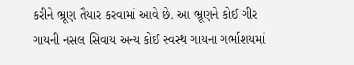કરીને ભ્રૂણ તૈયાર કરવામાં આવે છે. આ ભ્રૂણને કોઈ ગીર ગાયની નસલ સિવાય અન્ય કોઈ સ્વસ્થ ગાયના ગર્ભાશયમાં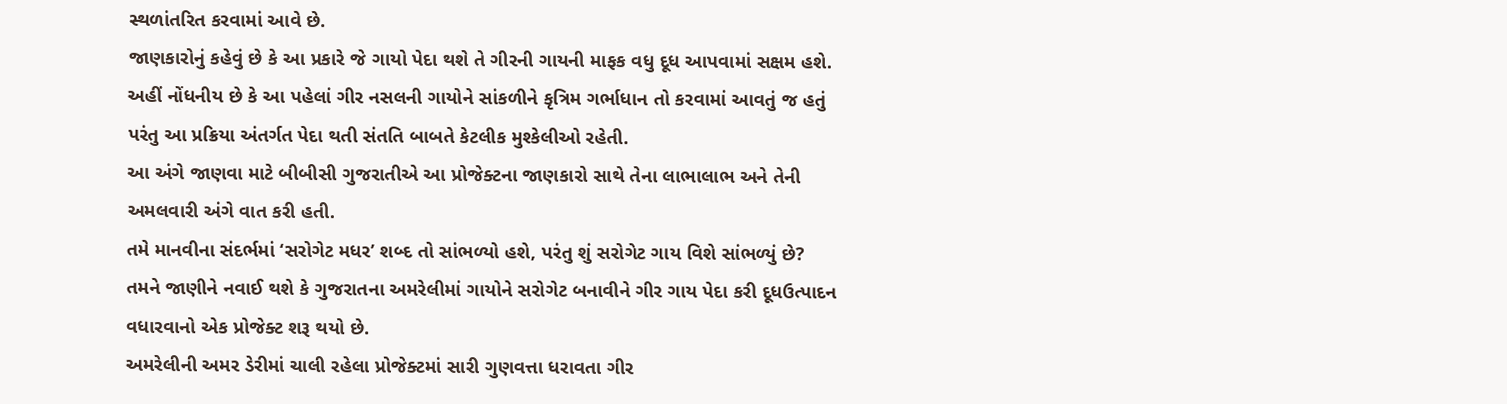સ્થળાંતરિત કરવામાં આવે છે.
જાણકારોનું કહેવું છે કે આ પ્રકારે જે ગાયો પેદા થશે તે ગીરની ગાયની માફક વધુ દૂધ આપવામાં સક્ષમ હશે.
અહીં નોંધનીય છે કે આ પહેલાં ગીર નસલની ગાયોને સાંકળીને કૃત્રિમ ગર્ભાધાન તો કરવામાં આવતું જ હતું પરંતુ આ પ્રક્રિયા અંતર્ગત પેદા થતી સંતતિ બાબતે કેટલીક મુશ્કેલીઓ રહેતી.
આ અંગે જાણવા માટે બીબીસી ગુજરાતીએ આ પ્રોજેક્ટના જાણકારો સાથે તેના લાભાલાભ અને તેની અમલવારી અંગે વાત કરી હતી.
તમે માનવીના સંદર્ભમાં ‘સરોગેટ મધર’ શબ્દ તો સાંભળ્યો હશે, પરંતુ શું સરોગેટ ગાય વિશે સાંભળ્યું છે?
તમને જાણીને નવાઈ થશે કે ગુજરાતના અમરેલીમાં ગાયોને સરોગેટ બનાવીને ગીર ગાય પેદા કરી દૂધઉત્પાદન વધારવાનો એક પ્રોજેક્ટ શરૂ થયો છે.
અમરેલીની અમર ડેરીમાં ચાલી રહેલા પ્રોજેક્ટમાં સારી ગુણવત્તા ધરાવતા ગીર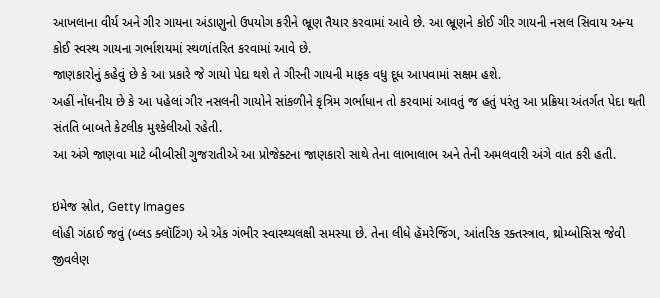આખલાના વીર્ય અને ગીર ગાયના અંડાણુનો ઉપયોગ કરીને ભ્રૂણ તૈયાર કરવામાં આવે છે. આ ભ્રૂણને કોઈ ગીર ગાયની નસલ સિવાય અન્ય કોઈ સ્વસ્થ ગાયના ગર્ભાશયમાં સ્થળાંતરિત કરવામાં આવે છે.
જાણકારોનું કહેવું છે કે આ પ્રકારે જે ગાયો પેદા થશે તે ગીરની ગાયની માફક વધુ દૂધ આપવામાં સક્ષમ હશે.
અહીં નોંધનીય છે કે આ પહેલાં ગીર નસલની ગાયોને સાંકળીને કૃત્રિમ ગર્ભાધાન તો કરવામાં આવતું જ હતું પરંતુ આ પ્રક્રિયા અંતર્ગત પેદા થતી સંતતિ બાબતે કેટલીક મુશ્કેલીઓ રહેતી.
આ અંગે જાણવા માટે બીબીસી ગુજરાતીએ આ પ્રોજેક્ટના જાણકારો સાથે તેના લાભાલાભ અને તેની અમલવારી અંગે વાત કરી હતી.

ઇમેજ સ્રોત, Getty Images
લોહી ગંઠાઈ જવું (બ્લડ ક્લૉટિંગ) એ એક ગંભીર સ્વાસ્થ્યલક્ષી સમસ્યા છે. તેના લીધે હૅમરેજિંગ, આંતરિક રક્તસ્ત્રાવ, થ્રોમ્બોસિસ જેવી જીવલેણ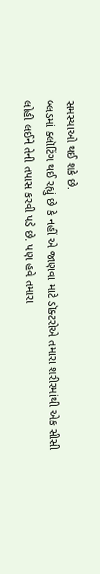સમસ્યાઓ થઈ શકે છે.
બ્લડમાં ક્લૉટિંગ થઈ રહ્યું છે કે નહીં એ જાણવા માટે ડૉક્ટરોએ તમારા શરીરમાંથી એક સીસી લોહી લઈને તેની તપાસ કરવી પડે છે. પણ હવે તમારા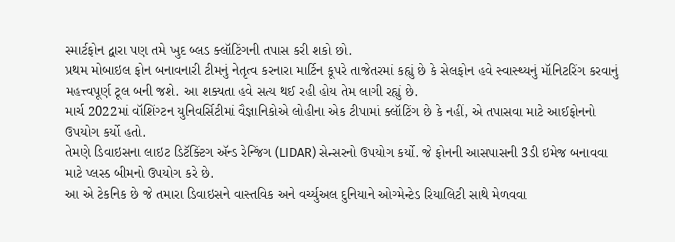સ્માર્ટફોન દ્વારા પણ તમે ખુદ બ્લડ ક્લૉટિંગની તપાસ કરી શકો છો.
પ્રથમ મોબાઇલ ફોન બનાવનારી ટીમનું નેતૃત્વ કરનારા માર્ટિન કૂપરે તાજેતરમાં કહ્યું છે કે સેલફોન હવે સ્વાસ્થ્યનું મૉનિટરિંગ કરવાનું મહત્ત્વપૂર્ણ ટૂલ બની જશે. આ શક્યતા હવે સત્ય થઈ રહી હોય તેમ લાગી રહ્યું છે.
માર્ચ 2022માં વૉશિંગ્ટન યુનિવર્સિટીમાં વૈજ્ઞાનિકોએ લોહીના એક ટીપામાં ક્લૉટિંગ છે કે નહીં, એ તપાસવા માટે આઈફોનનો ઉપયોગ કર્યો હતો.
તેમણે ડિવાઇસના લાઇટ ડિટૅક્ટિંગ ઍન્ડ રેન્જિંગ (LIDAR) સેન્સરનો ઉપયોગ કર્યો. જે ફોનની આસપાસની 3ડી ઇમેજ બનાવવા માટે પ્લસ્ડ બીમનો ઉપયોગ કરે છે.
આ એ ટેકનિક છે જે તમારા ડિવાઇસને વાસ્તવિક અને વર્ચ્યુઅલ દુનિયાને ઓગ્મેન્ટેડ રિયાલિટી સાથે મેળવવા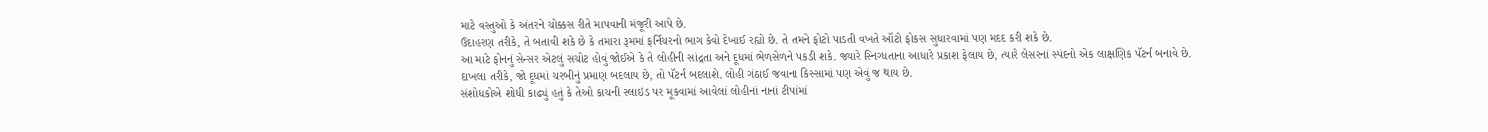માટે વસ્તુઓ કે અંતરને ચોક્કસ રીતે માપવાની મંજૂરી આપે છે.
ઉદાહરણ તરીકે, તે બતાવી શકે છે કે તમારા રૂમમાં ફર્નિચરનો ભાગ કેવો દેખાઈ રહ્યો છે. તે તમને ફોટો પાડતી વખતે ઑટો ફોકસ સુધારવામાં પણ મદદ કરી શકે છે.
આ માટે ફોનનું સેન્સર એટલું સચોટ હોવું જોઈએ કે તે લોહીની સાંદ્રતા અને દૂધમાં ભેળસેળને પકડી શકે. જ્યારે સ્નિગ્ધતાના આધારે પ્રકાશ ફેલાય છે, ત્યારે લેસરનાં સ્પંદનો એક લાક્ષણિક પૅટર્ન બનાવે છે.
દાખલા તરીકે, જો દૂધમાં ચરબીનું પ્રમાણ બદલાય છે, તો પૅટર્ન બદલાશે. લોહી ગંઠાઈ જવાના કિસ્સામાં પણ એવું જ થાય છે.
સંશોધકોએ શોધી કાઢ્યું હતું કે તેઓ કાચની સ્લાઇડ પર મૂકવામાં આવેલાં લોહીનાં નાનાં ટીપાંમાં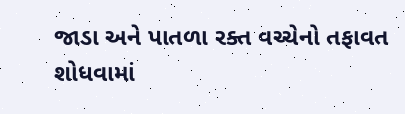જાડા અને પાતળા રક્ત વચ્ચેનો તફાવત શોધવામાં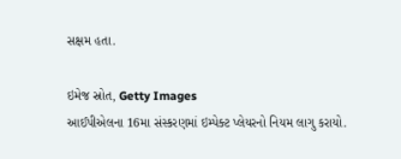સક્ષમ હતા.

ઇમેજ સ્રોત, Getty Images
આઈપીએલના 16મા સંસ્કરણમાં ઇમ્પેક્ટ પ્લેયરનો નિયમ લાગુ કરાયો.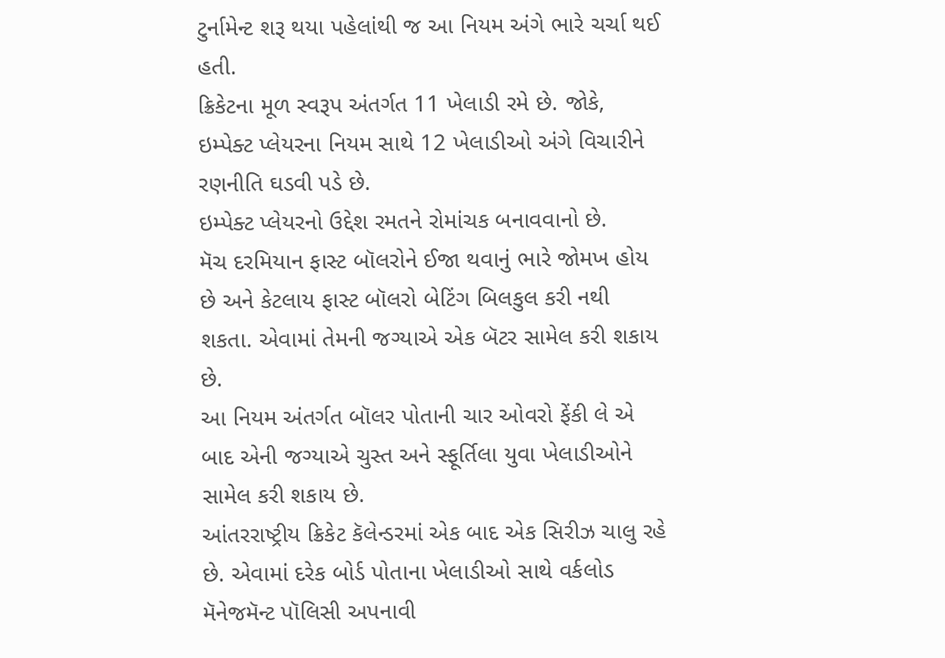ટુર્નામેન્ટ શરૂ થયા પહેલાંથી જ આ નિયમ અંગે ભારે ચર્ચા થઈ હતી.
ક્રિકેટના મૂળ સ્વરૂપ અંતર્ગત 11 ખેલાડી રમે છે. જોકે, ઇમ્પેક્ટ પ્લેયરના નિયમ સાથે 12 ખેલાડીઓ અંગે વિચારીને રણનીતિ ઘડવી પડે છે.
ઇમ્પેક્ટ પ્લેયરનો ઉદ્દેશ રમતને રોમાંચક બનાવવાનો છે.
મૅચ દરમિયાન ફાસ્ટ બૉલરોને ઈજા થવાનું ભારે જોમખ હોય છે અને કેટલાય ફાસ્ટ બૉલરો બેટિંગ બિલકુલ કરી નથી શકતા. એવામાં તેમની જગ્યાએ એક બૅટર સામેલ કરી શકાય છે.
આ નિયમ અંતર્ગત બૉલર પોતાની ચાર ઓવરો ફેંકી લે એ બાદ એની જગ્યાએ ચુસ્ત અને સ્ફૂર્તિલા યુવા ખેલાડીઓને સામેલ કરી શકાય છે.
આંતરરાષ્ટ્રીય ક્રિકેટ કૅલેન્ડરમાં એક બાદ એક સિરીઝ ચાલુ રહે છે. એવામાં દરેક બોર્ડ પોતાના ખેલાડીઓ સાથે વર્કલોડ મૅનેજમૅન્ટ પૉલિસી અપનાવી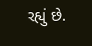રહ્યું છે.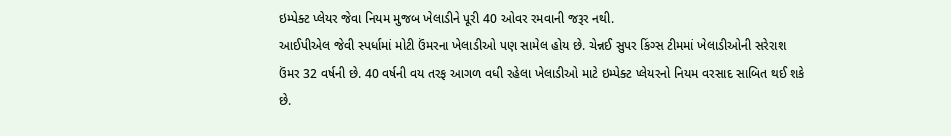ઇમ્પેક્ટ પ્લેયર જેવા નિયમ મુજબ ખેલાડીને પૂરી 40 ઓવર રમવાની જરૂર નથી.
આઈપીએલ જેવી સ્પર્ધામાં મોટી ઉંમરના ખેલાડીઓ પણ સામેલ હોય છે. ચેન્નઈ સુપર કિંગ્સ ટીમમાં ખેલાડીઓની સરેરાશ ઉંમર 32 વર્ષની છે. 40 વર્ષની વય તરફ આગળ વધી રહેલા ખેલાડીઓ માટે ઇમ્પેક્ટ પ્લેયરનો નિયમ વરસાદ સાબિત થઈ શકે છે.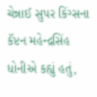ચેન્નાઈ સુપર કિંગ્સના કૅપ્ટન મહેન્દ્રસિંહ ધોનીએ કહ્યું હતું,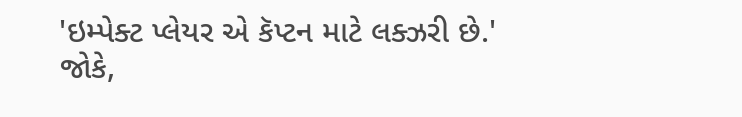'ઇમ્પેક્ટ પ્લેયર એ કૅપ્ટન માટે લક્ઝરી છે.' જોકે,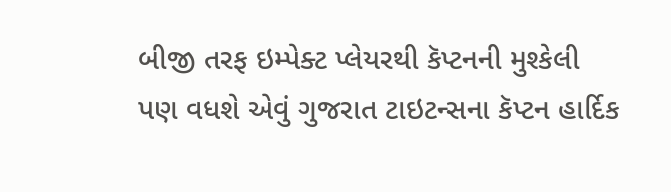બીજી તરફ ઇમ્પેક્ટ પ્લેયરથી કૅપ્ટનની મુશ્કેલી પણ વધશે એવું ગુજરાત ટાઇટન્સના કૅપ્ટન હાર્દિક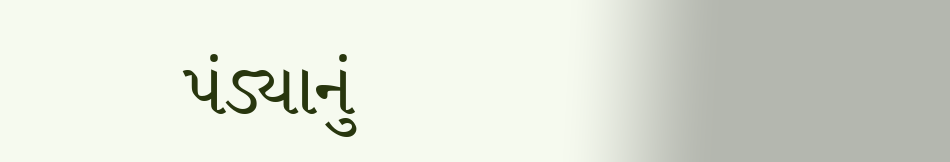પંડ્યાનું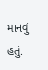માનવું હતું.